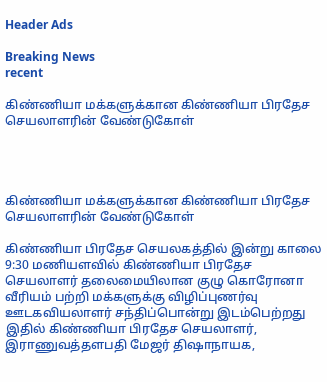Header Ads

Breaking News
recent

கிண்ணியா மக்களுக்கான கிண்ணியா பிரதேச செயலாளரின் வேண்டுகோள்




கிண்ணியா மக்களுக்கான கிண்ணியா பிரதேச செயலாளரின் வேண்டுகோள்

கிண்ணியா பிரதேச செயலகத்தில் இன்று காலை 9:30 மணியளவில் கிண்ணியா பிரதேச செயலாளர் தலைமையிலான குழு கொரோனா வீரியம் பற்றி மக்களுக்கு விழிப்புணர்வு ஊடகவியலாளர் சந்திப்பொன்று இடம்பெற்றது இதில் கிண்ணியா பிரதேச செயலாளர், இராணுவத்தளபதி மேஜர் திஷாநாயக,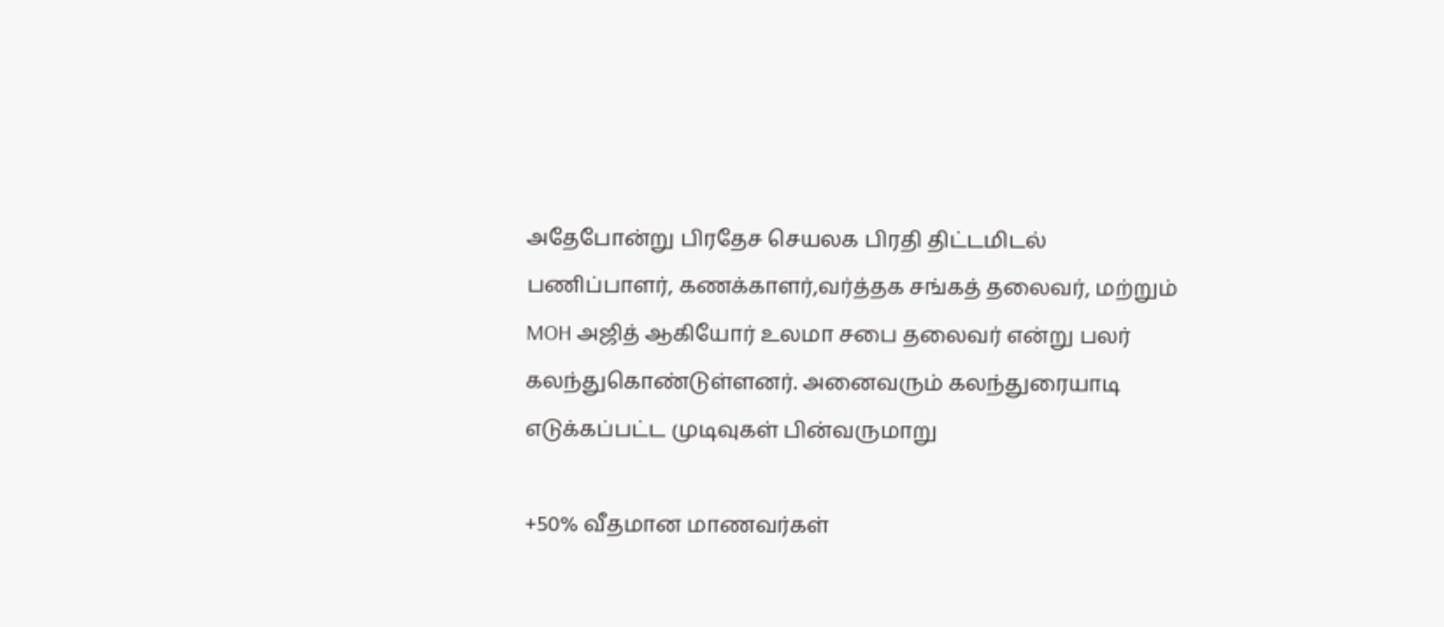அதேபோன்று பிரதேச செயலக பிரதி திட்டமிடல் பணிப்பாளர், கணக்காளர்,வர்த்தக சங்கத் தலைவர், மற்றும் MOH அஜித் ஆகியோர் உலமா சபை தலைவர் என்று பலர் கலந்துகொண்டுள்ளனர். அனைவரும் கலந்துரையாடி எடுக்கப்பட்ட முடிவுகள் பின்வருமாறு

+50% வீதமான மாணவர்கள்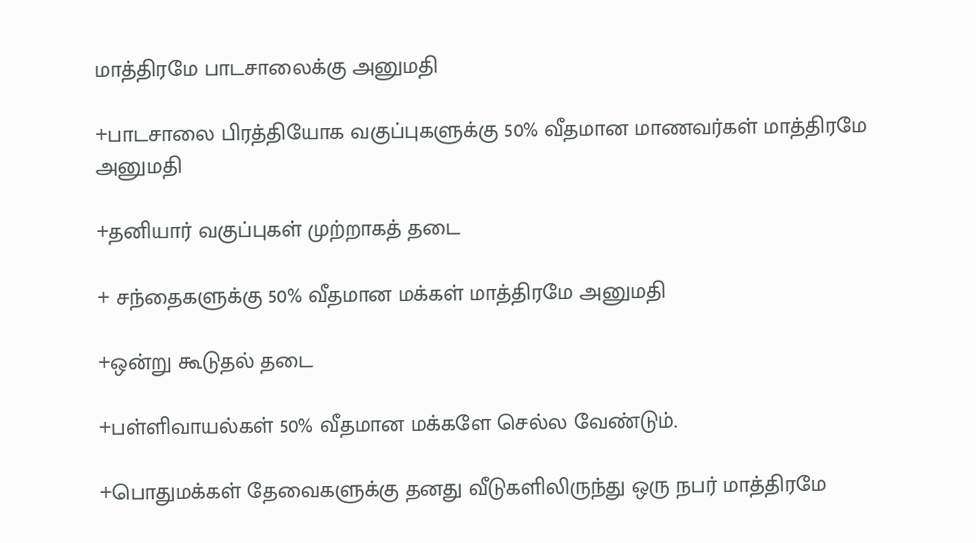மாத்திரமே பாடசாலைக்கு அனுமதி

+பாடசாலை பிரத்தியோக வகுப்புகளுக்கு 50% வீதமான மாணவர்கள் மாத்திரமே அனுமதி

+தனியார் வகுப்புகள் முற்றாகத் தடை

+ சந்தைகளுக்கு 50% வீதமான மக்கள் மாத்திரமே அனுமதி

+ஒன்று கூடுதல் தடை

+பள்ளிவாயல்கள் 50% வீதமான மக்களே செல்ல வேண்டும்.

+பொதுமக்கள் தேவைகளுக்கு தனது வீடுகளிலிருந்து ஒரு நபர் மாத்திரமே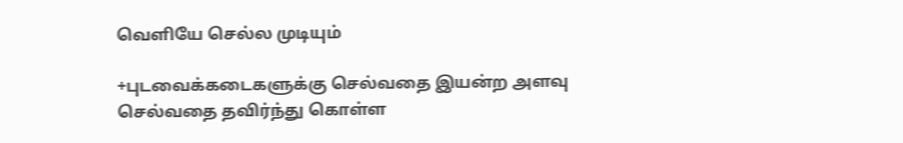வெளியே செல்ல முடியும்

+புடவைக்கடைகளுக்கு செல்வதை இயன்ற அளவு செல்வதை தவிர்ந்து கொள்ள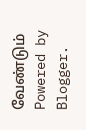வேண்டும்
Powered by Blogger.